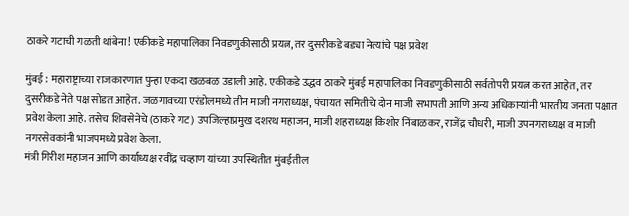ठाकरे गटाची गळती थांबेना! एकीकडे महापालिका निवडणुकीसाठी प्रयत्न, तर दुसरीकडे बड्या नेत्यांचे पक्ष प्रवेश

मुंबई : महाराष्ट्राच्या राजकारणात पुन्हा एकदा खळबळ उडाली आहे. एकीकडे उद्धव ठाकरे मुंबई महापालिका निवडणुकीसाठी सर्वतोपरी प्रयत्न करत आहेत, तर दुसरीकडे नेते पक्ष सोडत आहेत. जळगावच्या एरंडोलमध्ये तीन माजी नगराध्यक्ष, पंचायत समितीचे दोन माजी सभापती आणि अन्य अधिकाऱ्यांनी भारतीय जनता पक्षात प्रवेश केला आहे. तसेच शिवसेनेचे (ठाकरे गट) उपजिल्हाप्रमुख दशरथ महाजन, माजी शहराध्यक्ष किशोर निंबाळकर, राजेंद्र चौधरी, माजी उपनगराध्यक्ष व माजी नगरसेवकांनी भाजपमध्ये प्रवेश केला.
मंत्री गिरीश महाजन आणि कार्याध्यक्ष रवींद्र चव्हाण यांच्या उपस्थितीत मुंबईतील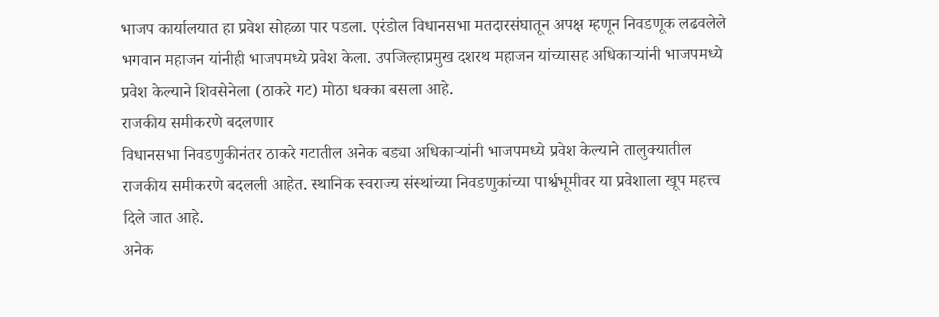भाजप कार्यालयात हा प्रवेश सोहळा पार पडला. एरंडोल विधानसभा मतदारसंघातून अपक्ष म्हणून निवडणूक लढवलेले भगवान महाजन यांनीही भाजपमध्ये प्रवेश केला. उपजिल्हाप्रमुख दशरथ महाजन यांच्यासह अधिकाऱ्यांनी भाजपमध्ये प्रवेश केल्याने शिवसेनेला (ठाकरे गट) मोठा धक्का बसला आहे.
राजकीय समीकरणे बदलणार
विधानसभा निवडणुकीनंतर ठाकरे गटातील अनेक बड्या अधिकाऱ्यांनी भाजपमध्ये प्रवेश केल्याने तालुक्यातील राजकीय समीकरणे बदलली आहेत. स्थानिक स्वराज्य संस्थांच्या निवडणुकांच्या पार्श्वभूमीवर या प्रवेशाला खूप महत्त्व दिले जात आहे.
अनेक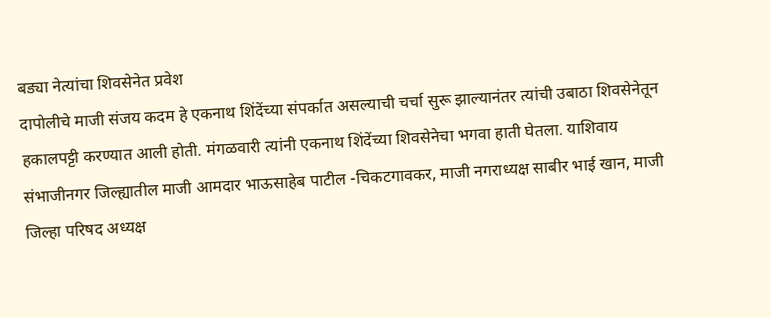बड्या नेत्यांचा शिवसेनेत प्रवेश
दापोलीचे माजी संजय कदम हे एकनाथ शिंदेंच्या संपर्कात असल्याची चर्चा सुरू झाल्यानंतर त्यांची उबाठा शिवसेनेतून हकालपट्टी करण्यात आली होती. मंगळवारी त्यांनी एकनाथ शिंदेंच्या शिवसेनेचा भगवा हाती घेतला. याशिवाय संभाजीनगर जिल्ह्यातील माजी आमदार भाऊसाहेब पाटील -चिकटगावकर, माजी नगराध्यक्ष साबीर भाई खान, माजी जिल्हा परिषद अध्यक्ष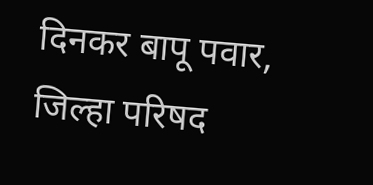दिनकर बापू पवार, जिल्हा परिषद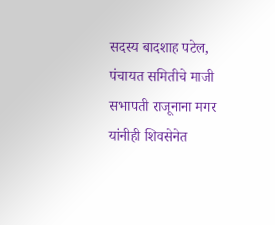सदस्य बादशाह पटेल, पंचायत समितीचे माजी सभापती राजूनाना मगर यांनीही शिवसेनेत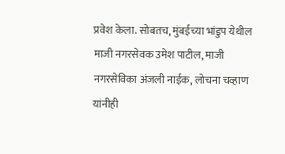प्रवेश केला. सोबतच, मुंबईच्या भांडुप येथील माजी नगरसेवक उमेश पाटील, माजी नगरसेविका अंजली नाईक, लोचना चव्हाण यांनीही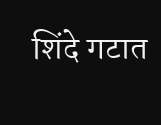शिंदे गटात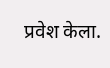प्रवेश केला.